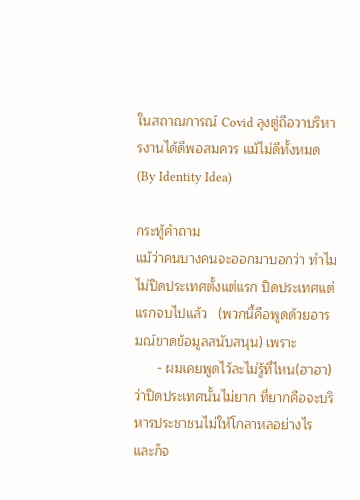ในสถาณการณ์ Covid ลุงตู่ถือวาบริหารงานได้ดีพอสมควร แม้ไม่ดีทั้งหมด (By Identity Idea)

กระทู้คำถาม
แม้ว่าคนบางคนจะออกมาบอกว่า ทำไมไม่ปิดประเทศตั้งแต่แรก ปิดประเทศแต่แรกจบไปแล้ว   (พวกนี้คือพูดด้วยอารมณ์ขาดข้อมูลสนับสนุน) เพราะ
      - ผมเคยพูดไว้ละไม่รู้ที่ไหน(ฮาฮา)  ว่าปิดประเทศนั้นไม่ยาก ที่ยากคือจะบริหารประชาชนไม่ให้โกลาหลอย่างไร และก็จ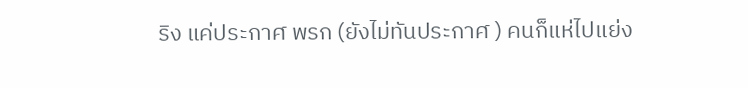ริง แค่ประกาศ พรก (ยังไม่ทันประกาศ ) คนก็แห่ไปแย่ง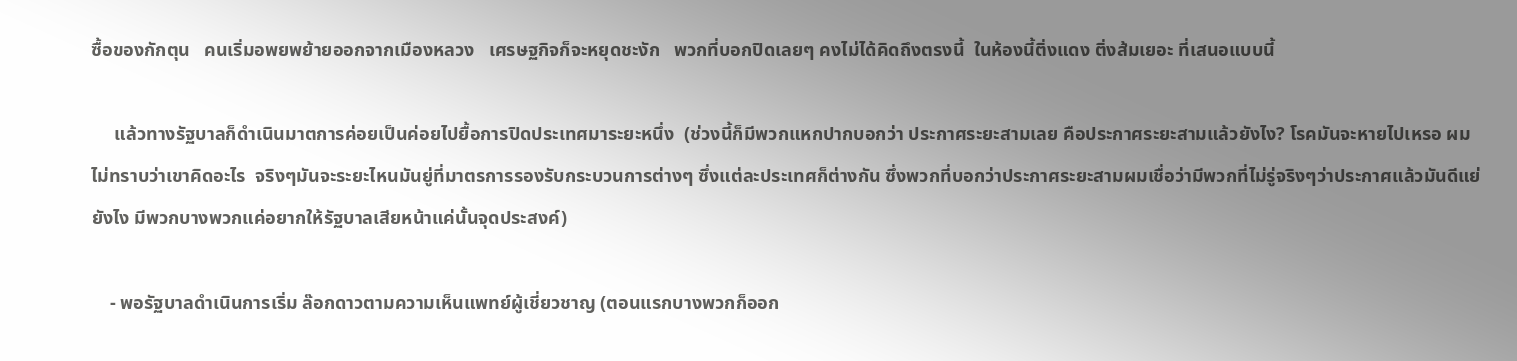ซื้อของกักตุน   คนเริ่มอพยพย้ายออกจากเมืองหลวง   เศรษฐกิจก็จะหยุดชะงัก   พวกที่บอกปิดเลยๆ คงไม่ได้คิดถึงตรงนี้  ในห้องนี้ติ่งแดง ติ่งส้มเยอะ ที่เสนอแบบนี้

     แล้วทางรัฐบาลก็ดำเนินมาตการค่อยเป็นค่อยไปยื้อการปิดประเทศมาระยะหนึ่ง  (ช่วงนี้ก็มีพวกแหกปากบอกว่า ประกาศระยะสามเลย คือประกาศระยะสามแล้วยังไง? โรคมันจะหายไปเหรอ ผมไม่ทราบว่าเขาคิดอะไร  จริงๆมันจะระยะไหนมันยู่ที่มาตรการรองรับกระบวนการต่างๆ ซึ่งแต่ละประเทศก็ต่างกัน ซึ่งพวกที่บอกว่าประกาศระยะสามผมเชื่อว่ามีพวกที่ไม่รู่จริงๆว่าประกาศแล้วมันดีแย่ยังไง มีพวกบางพวกแค่อยากให้รัฐบาลเสียหน้าแค่นั้นจุดประสงค์)

    - พอรัฐบาลดำเนินการเริ่ม ล๊อกดาวตามความเห็นแพทย์ผู้เชี่ยวชาญ (ตอนแรกบางพวกก็ออก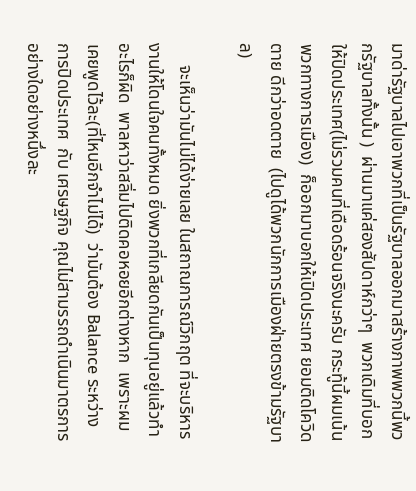มาด่ารัฐบาลไปเอาพวกที่เป็นรัฐบาลออกมาสร้างภาพพวกนี้พวกรัฐบาลทั้งนั้น )  ผ่านมาแค่สองสัปดาห์กว่าๆ  พวกเดิมที่บอกให้ปิดประเทศ(ไม่รวมคนที่เดือดร้อนจริงนะครับ กระทู้นี้ผมเน้นพวกทางการเมือง)  ก็ออกมาบอกให้เปิดประเทศ ยอมติดโควิดตาย ดีกว่าอดตาย  (ไปดูได้พวกนักการเมืองฝ่ายตรงข้ามรัฐบาล)

     จะเห็นว่ามันไม่ได้ง่ายเลย ในสถาณการณ์วิกฤต ที่จะบริหารงานให้โดนใจคนทั้งหมด ยิ่งพวกที่เกลียดกันเป็นทุนอยู่แล้วทำอะไรก็ผิด  พาลหาว่าสลิ่มไปติดคอหอยอีกต่างหาก  เพราะผมเคยพูดไว้ละ(ที่ไหนอีกจำไม่ได้)  ว่ามันต้อง Balance ระหว่างการปิดประเทศ  กับ เศรษฐกิจ คุณไม่สามรรถดำเนินมาตรการอย่างใดอย่างหนึ่งละ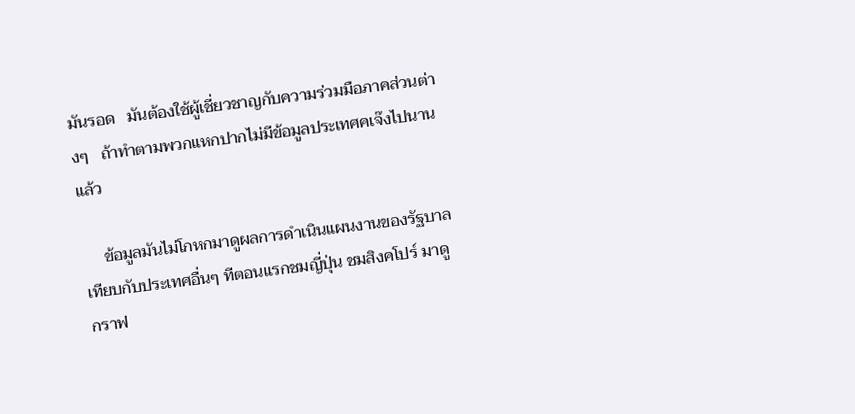มันรอด   มันต้องใช้ผู้เชี่ยวชาญกับความร่วมมือภาคส่วนต่างๆ   ถ้าทำตามพวกแหกปากไม่มีข้อมูลประเทศคเจ๊งไปนานแล้ว

     ข้อมูลมันไม่โกหกมาดูผลการดำเนินแผนงานของรัฐบาล เทียบกับประเทศอื่นๆ ทีตอนแรกชมญี่ปุ่น ชมสิงคโปร์ มาดูกราฟ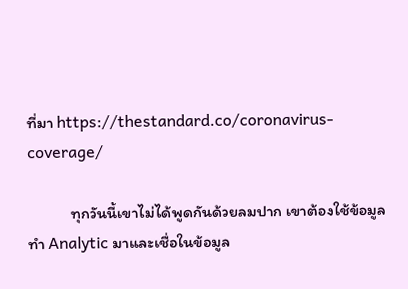ที่มา https://thestandard.co/coronavirus-coverage/

            ทุกวันนี้เขาไม่ได้พูดกันด้วยลมปาก เขาต้องใช้ข้อมูล ทำ Analytic มาและเชื่อในข้อมูล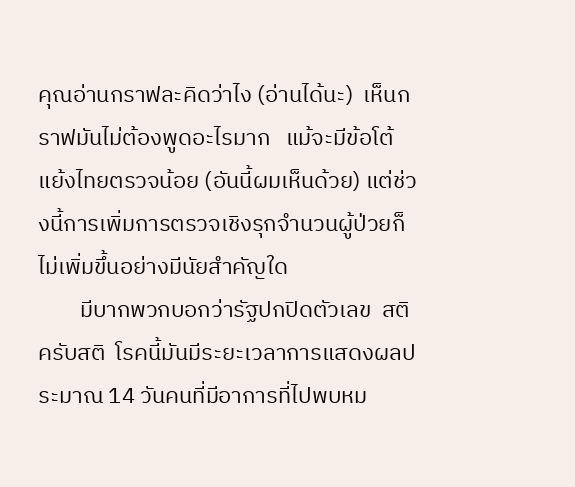คุณอ่านกราฟละคิดว่าไง (อ่านได้นะ)  เห็นกราฟมันไม่ต้องพูดอะไรมาก   แม้จะมีข้อโต้แย้งไทยตรวจน้อย (อันนี้ผมเห็นด้วย) แต่ช่วงนี้การเพิ่มการตรวจเชิงรุกจำนวนผู้ป่วยก็ไม่เพิ่มขึ้นอย่างมีนัยสำคัญใด
        มีบากพวกบอกว่ารัฐปกปิดตัวเลข  สติครับสติ  โรคนี้มันมีระยะเวลาการแสดงผลประมาณ 14 วันคนที่มีอาการที่ไปพบหม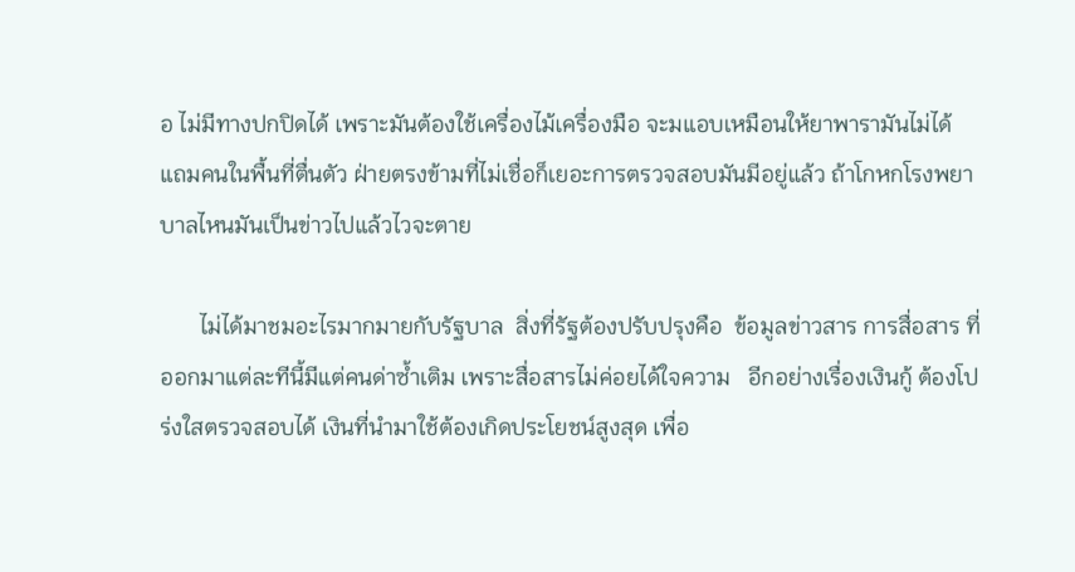อ ไม่มีทางปกปิดได้ เพราะมันต้องใช้เครื่องไม้เครื่องมือ จะมแอบเหมือนให้ยาพารามันไม่ได้ แถมคนในพื้นที่ตื่นตัว ฝ่ายตรงข้ามที่ไม่เชื่อก็เยอะการตรวจสอบมันมีอยู่แล้ว ถ้าโกหกโรงพยาบาลไหนมันเป็นข่าวไปแล้วไวจะตาย

       ไม่ได้มาชมอะไรมากมายกับรัฐบาล  สิ่งที่รัฐต้องปรับปรุงคือ  ข้อมูลข่าวสาร การสื่อสาร ที่ออกมาแต่ละทีนี้มีแต่คนด่าซ้ำเติม เพราะสื่อสารไม่ค่อยได้ใจความ   อีกอย่างเรื่องเงินกู้ ต้องโปร่งใสตรวจสอบได้ เงินที่นำมาใช้ต้องเกิดประโยชน์สูงสุด เพื่อ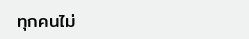ทุกคนไม่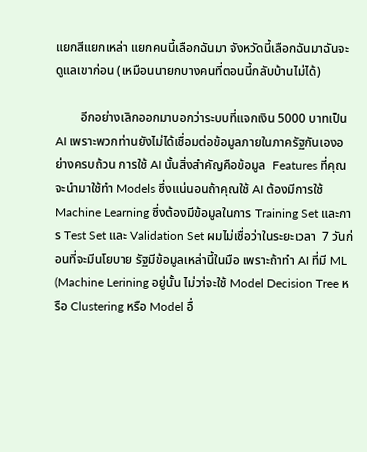แยกสีแยกเหล่า แยกคนนี้เลือกฉันมา จังหวัดนี้เลือกฉันมาฉันจะดูแลเขาก่อน (เหมือนนายกบางคนที่ตอนนี้กลับบ้านไม่ได้)

        อีกอย่างเลิกออกมาบอกว่าระบบที่แจกเงิน 5000 บาทเป็น AI เพราะพวกท่านยังไม่ได้เชื่อมต่อข้อมูลภายในภาครัฐกันเองอย่างครบถ้วน การใช้ AI นั้นสิ่งสำคัญคือข้อมูล  Features ที่คุณจะนำมาใช้ทำ Models ซึ่งแน่นอนถ้าคุณใช้ AI ต้องมีการใช้ Machine Learning ซึ่งต้องมีข้อมูลในการ Training Set และการ Test Set และ Validation Set ผมไม่เชื่อว่าในระยะเวลา  7 วันก่อนที่จะมีนโยบาย รัฐมีข้อมูลเหล่านี้ในมือ เพราะถ้าทำ AI ที่มี ML (Machine Lerining อยู่นั้น ไม่วา่จะใช้ Model Decision Tree หรือ Clustering หรือ Model อื่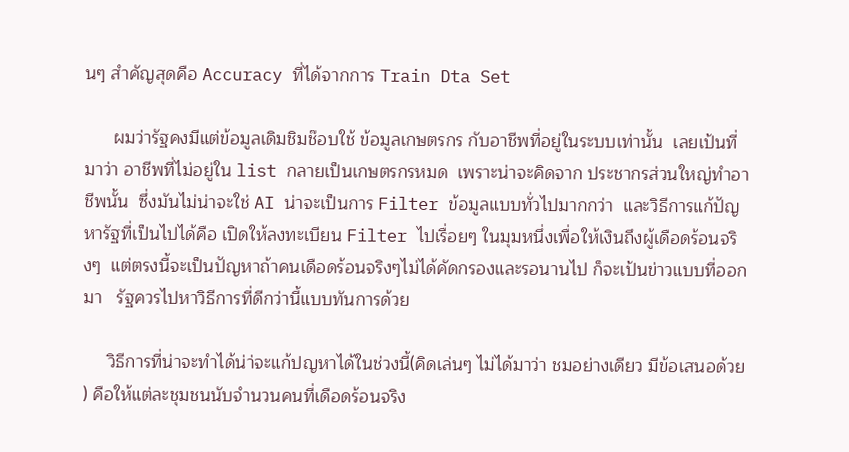นๆ สำคัญสุดคือ Accuracy ที่ได้จากการ Train Dta Set

      ผมว่ารัฐคงมีแต่ข้อมูลเดิมชิมช๊อบใช้ ข้อมูลเกษตรกร กับอาชีพที่อยู่ในระบบเท่านั้น  เลยเป้นที่มาว่า อาชีพที่ไม่อยู่ใน list กลายเป็นเกษตรกรหมด  เพราะน่าจะคิดจาก ประชากรส่วนใหญ่ทำอาชีพนั้น  ซึ่งมันไม่น่าจะใช่ AI น่าจะเป็นการ Filter ข้อมูลแบบทั่วไปมากกว่า  และวิธีการแก้ปัญหารัฐที่เป็นไปได้คือ เปิดให้ลงทะเบียน Filter ไปเรื่อยๆ ในมุมหนึ่งเพื่อให้เงินถึงผู้เดือดร้อนจริงๆ  แต่ตรงนี้จะเป็นปัญหาถ้าคนเดือดร้อนจริงๆไม่ได้คัดกรองและรอนานไป ก็จะเป้นข่าวแบบที่ออกมา   รัฐควรไปหาวิธีการที่ดีกว่านี้แบบทันการด้วย

     วิธีการที่น่าจะทำได้น่า่จะแก้ปญหาได้ในช่วงนี้(คิดเล่นๆ ไม่ได้มาว่า ชมอย่างเดียว มีข้อเสนอด้วย ) คือให้แต่ละชุมชนนับจำนวนคนที่เดือดร้อนจริง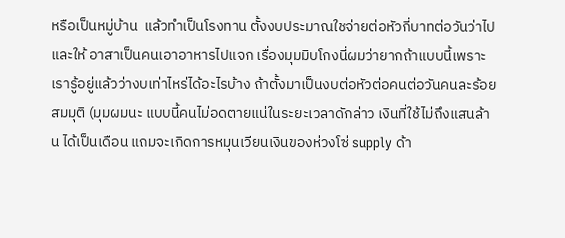หรือเป็นหมู่บ้าน  แล้วทำเป็นโรงทาน ตั้งงบประมาณใชจ่ายต่อหัวกี่บาทต่อวันว่าไป และให้ อาสาเป็นคนเอาอาหารไปแจก เรื่องมุมมิบโกงนี่ผมว่ายากถ้าแบบนี้เพราะเรารู้อยู่แล้วว่างบเท่าไหร่ได้อะไรบ้าง ถ้าตั้งมาเป็นงบต่อหัวต่อคนต่อวันคนละร้อย สมมุติ (มุมผมนะ แบบนี้คนไม่อดตายแน่ในระยะเวลาดักล่าว เงินที่ใช้ไม่ถึงแสนล้าน ได้เป็นเดือน แถมจะเกิดการหมุนเวียนเงินของห่วงโซ่ supply ด้า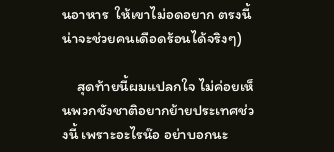นอาหาร  ให้เขาไม่อดอยาก ตรงนี้น่าจะช่วยคนเดือดร้อนได้จริงๆ)

     สุดท้ายนี้ผมแปลกใจ ไม่ค่อยเห็นพวกชังชาติอยากย้ายประเทศช่วงนี้ เพราะอะไรน๊อ อย่าบอกนะ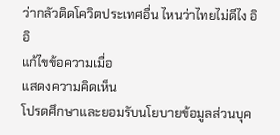ว่ากลัวติดโควิตประเทศอื่น ไหนว่าไทยไม่ดีไง อิอิ
แก้ไขข้อความเมื่อ
แสดงความคิดเห็น
โปรดศึกษาและยอมรับนโยบายข้อมูลส่วนบุค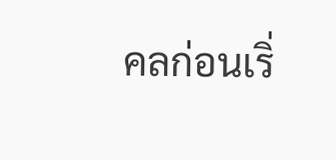คลก่อนเริ่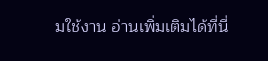มใช้งาน อ่านเพิ่มเติมได้ที่นี่